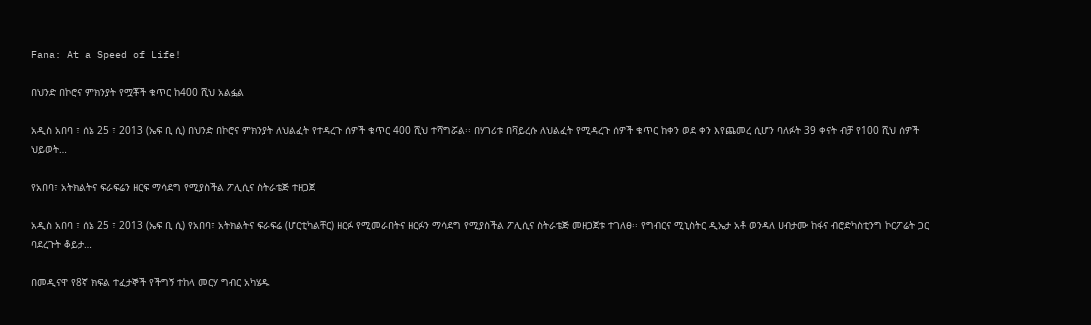Fana: At a Speed of Life!

በህንድ በኮሮና ምክንያት የሟቾች ቁጥር ከ400 ሺህ አልፏል

አዲስ አበባ ፣ ሰኔ 25 ፣ 2013 (ኤፍ ቢ ሲ) በህንድ በኮሮና ምክንያት ለህልፈት የተዳረጉ ሰዎች ቁጥር 400 ሺህ ተሻግሯል፡፡ በሃገሪቱ በቫይረሱ ለህልፈት የሚዳረጉ ሰዎች ቁጥር ከቀን ወደ ቀን እየጨመረ ሲሆን ባለፉት 39 ቀናት ብቻ የ100 ሺህ ሰዎች ህይወት…

የአበባ፣ አትክልትና ፍራፍሬን ዘርፍ ማሳደግ የሚያስችል ፖሊሲና ስትራቴጅ ተዘጋጀ

አዲስ አበባ ፣ ሰኔ 25 ፣ 2013 (ኤፍ ቢ ሲ) የአበባ፣ አትክልትና ፍራፍሬ (ሆርቲካልቸር) ዘርፉ የሚመራበትና ዘርፉን ማሳደግ የሚያስችል ፖሊሲና ስትራቴጅ መዘጋጀቱ ተገለፀ፡፡ የግብርና ሚኒስትር ዲኤታ አቶ ወንዳለ ሀብታሙ ከፋና ብሮድካስቲንግ ኮርፖሬት ጋር ባደረጉት ቆይታ…

በመዲናዋ የ8ኛ ክፍል ተፈታኞች የችግኝ ተከላ መርሃ ግብር አካሄዱ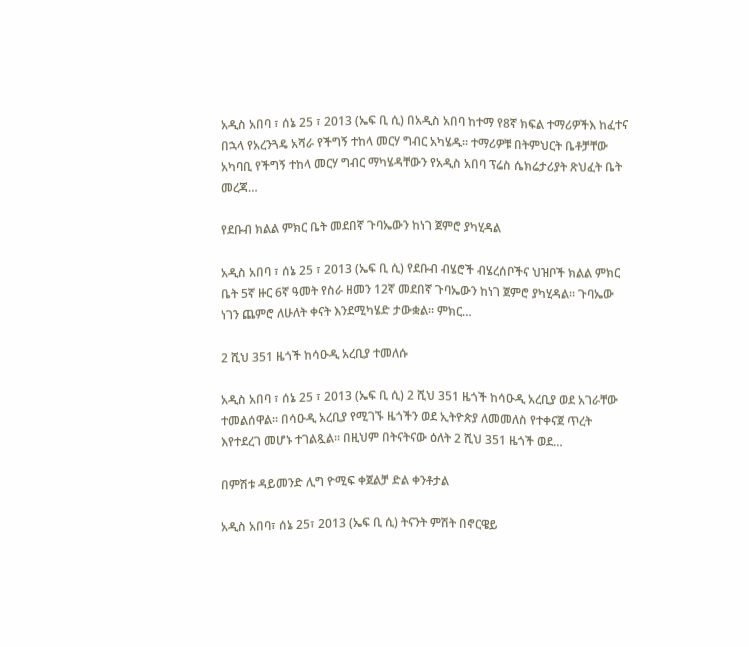አዲስ አበባ ፣ ሰኔ 25 ፣ 2013 (ኤፍ ቢ ሲ) በአዲስ አበባ ከተማ የ8ኛ ክፍል ተማሪዎችእ ከፈተና በኋላ የአረንጓዴ አሻራ የችግኝ ተከላ መርሃ ግብር አካሄዱ፡፡ ተማሪዎቹ በትምህርት ቤቶቻቸው አካባቢ የችግኝ ተከላ መርሃ ግብር ማካሄዳቸውን የአዲስ አበባ ፕሬስ ሴክሬታሪያት ጽህፈት ቤት መረጃ…

የደቡብ ክልል ምክር ቤት መደበኛ ጉባኤውን ከነገ ጀምሮ ያካሂዳል

አዲስ አበባ ፣ ሰኔ 25 ፣ 2013 (ኤፍ ቢ ሲ) የደቡብ ብሄሮች ብሄረሰቦችና ህዝቦች ክልል ምክር ቤት 5ኛ ዙር 6ኛ ዓመት የስራ ዘመን 12ኛ መደበኛ ጉባኤውን ከነገ ጀምሮ ያካሂዳል፡፡ ጉባኤው ነገን ጨምሮ ለሁለት ቀናት እንደሚካሄድ ታውቋል፡፡ ምክር…

2 ሺህ 351 ዜጎች ከሳዑዲ አረቢያ ተመለሱ

አዲስ አበባ ፣ ሰኔ 25 ፣ 2013 (ኤፍ ቢ ሲ) 2 ሺህ 351 ዜጎች ከሳዑዲ አረቢያ ወደ አገራቸው ተመልሰዋል፡፡ በሳዑዲ አረቢያ የሚገኙ ዜጎችን ወደ ኢትዮጵያ ለመመለስ የተቀናጀ ጥረት እየተደረገ መሆኑ ተገልጿል፡፡ በዚህም በትናትናው ዕለት 2 ሺህ 351 ዜጎች ወደ…

በምሽቱ ዳይመንድ ሊግ ዮሚፍ ቀጀልቻ ድል ቀንቶታል

አዲስ አበባ፣ ሰኔ 25፣ 2013 (ኤፍ ቢ ሲ) ትናንት ምሽት በኖርዌይ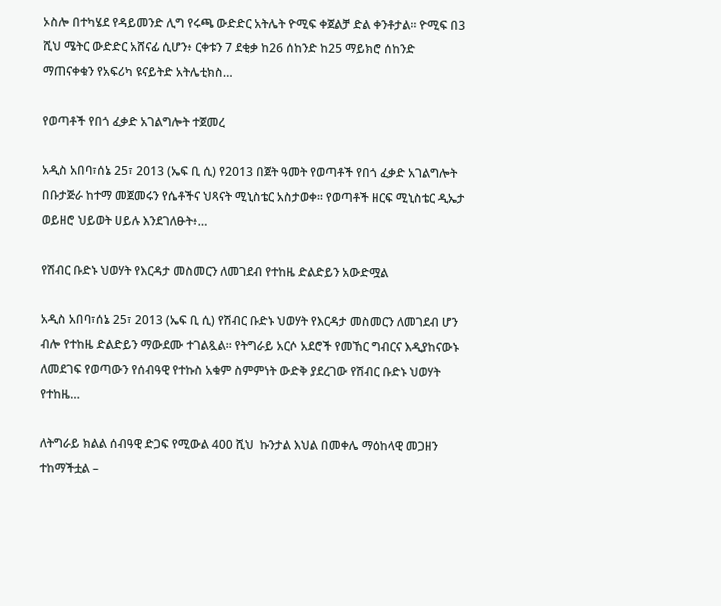ኦስሎ በተካሄደ የዳይመንድ ሊግ የሩጫ ውድድር አትሌት ዮሚፍ ቀጀልቻ ድል ቀንቶታል፡፡ ዮሚፍ በ3 ሺህ ሜትር ውድድር አሸናፊ ሲሆን፥ ርቀቱን 7 ደቂቃ ከ26 ሰከንድ ከ25 ማይክሮ ሰከንድ ማጠናቀቁን የአፍሪካ ዩናይትድ አትሌቲክስ…

የወጣቶች የበጎ ፈቃድ አገልግሎት ተጀመረ

አዲስ አበባ፣ሰኔ 25፣ 2013 (ኤፍ ቢ ሲ) የ2013 በጀት ዓመት የወጣቶች የበጎ ፈቃድ አገልግሎት በቡታጅራ ከተማ መጀመሩን የሴቶችና ህጻናት ሚኒስቴር አስታወቀ፡፡ የወጣቶች ዘርፍ ሚኒስቴር ዲኤታ ወይዘሮ ህይወት ሀይሉ እንደገለፁት፥…

የሽብር ቡድኑ ህወሃት የእርዳታ መስመርን ለመገደብ የተከዜ ድልድይን አውድሟል

አዲስ አበባ፣ሰኔ 25፣ 2013 (ኤፍ ቢ ሲ) የሽብር ቡድኑ ህወሃት የእርዳታ መስመርን ለመገደብ ሆን ብሎ የተከዜ ድልድይን ማውደሙ ተገልጿል። የትግራይ አርሶ አደሮች የመኸር ግብርና እዲያከናውኑ ለመደገፍ የወጣውን የሰብዓዊ የተኩስ አቁም ስምምነት ውድቅ ያደረገው የሽብር ቡድኑ ህወሃት የተከዜ…

ለትግራይ ክልል ሰብዓዊ ድጋፍ የሚውል 400 ሺህ  ኩንታል እህል በመቀሌ ማዕከላዊ መጋዘን ተከማችቷል –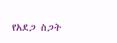የአደጋ ስጋት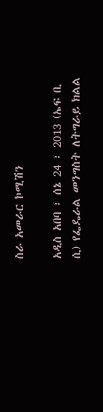ስራ አመራር ኮሚሽን

አዲስ አበባ ፣ ሰኔ 24 ፣ 2013 (ኤፍ ቢ ሲ) የፌዴራል መንግስት ለትግራይ ክልል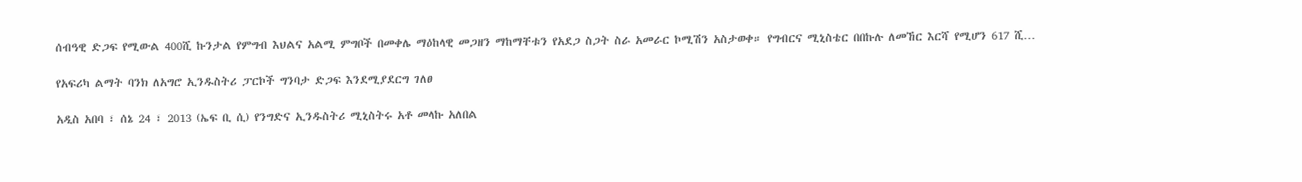ሰብዓዊ ድጋፍ የሚውል 400ሺ ኩንታል የምግብ እህልና አልሚ ምግቦች በመቀሌ ማዕከላዊ መጋዘን ማከማቸቱን የአደጋ ስጋት ስራ አመራር ኮሚሽን አስታወቀ። የግብርና ሚኒስቴር በበኩሉ ለመኸር እርሻ የሚሆን 617 ሺ…

የአፍሪካ ልማት ባንክ ለአግሮ ኢንዱስትሪ ፓርኮች ግንባታ ድጋፍ እንደሚያደርግ ገለፀ

አዲስ አበባ ፣ ሰኔ 24 ፣ 2013 (ኤፍ ቢ ሲ) የንግድና ኢንዱስትሪ ሚኒስትሩ አቶ መላኩ አለበል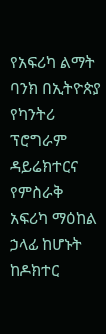የአፍሪካ ልማት ባንክ በኢትዮጵያ የካንትሪ ፕሮግራም ዳይሬክተርና የምስራቅ አፍሪካ ማዕከል ኃላፊ ከሆኑት ከዶክተር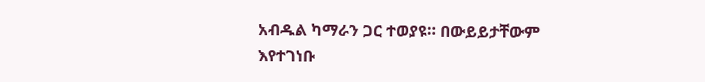አብዱል ካማራን ጋር ተወያዩ። በውይይታቸውም እየተገነቡ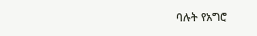ባሉት የአግሮ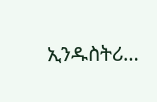ኢንዱስትሪ…